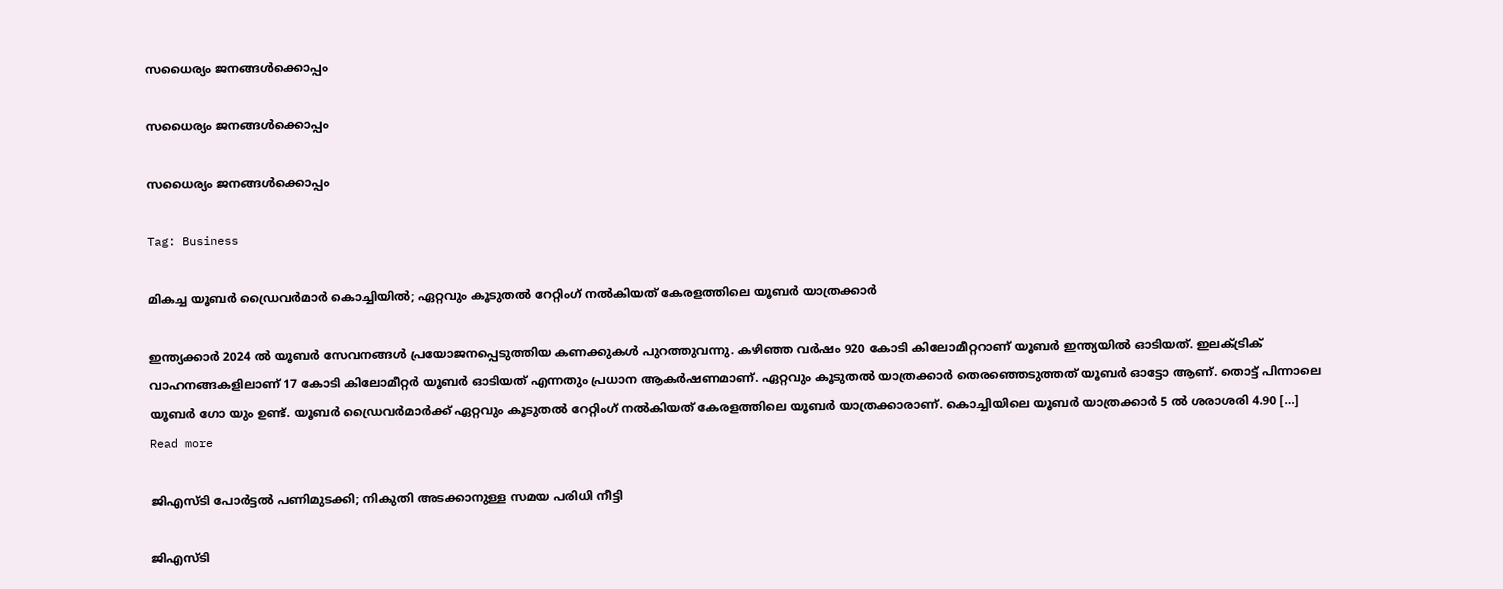സധൈര്യം ജനങ്ങൾക്കൊപ്പം

സധൈര്യം ജനങ്ങൾക്കൊപ്പം

സധൈര്യം ജനങ്ങൾക്കൊപ്പം

Tag: Business

മികച്ച യൂബര്‍ ഡ്രൈവര്‍മാര്‍ കൊച്ചിയിൽ; ഏറ്റവും കൂടുതൽ റേറ്റിംഗ് നൽകിയത് കേരളത്തിലെ യൂബർ യാത്രക്കാർ

ഇന്ത്യക്കാര്‍ 2024 ല്‍ യൂബര്‍ സേവനങ്ങള്‍ പ്രയോജനപ്പെടുത്തിയ കണക്കുകൾ പുറത്തുവന്നു. കഴിഞ്ഞ വർഷം 920 കോടി കിലോമീറ്ററാണ് യൂബര്‍ ഇന്ത്യയില്‍ ഓടിയത്. ഇലക്ട്രിക് വാഹനങ്ങകളിലാണ് 17 കോടി കിലോമീറ്റര്‍ യൂബര്‍ ഓടിയത് എന്നതും പ്രധാന ആകർഷണമാണ്. ഏറ്റവും കൂടുതൽ യാത്രക്കാര്‍ തെരഞ്ഞെടുത്തത് യൂബർ ഓട്ടോ ആണ്. തൊട്ട് പിന്നാലെ യൂബർ ഗോ യും ഉണ്ട്. യൂബർ ഡ്രൈവർമാർക്ക് ഏറ്റവും കൂടുതൽ റേറ്റിംഗ് നൽകിയത് കേരളത്തിലെ യൂബർ യാത്രക്കാരാണ്. കൊച്ചിയിലെ യൂബർ യാത്രക്കാർ 5 ൽ ശരാശരി 4.90 […]
Read more

ജിഎസ്ടി പോര്‍ട്ടല്‍ പണിമുടക്കി; നികുതി അടക്കാനുള്ള സമയ പരിധി നീട്ടി

ജിഎസ്ടി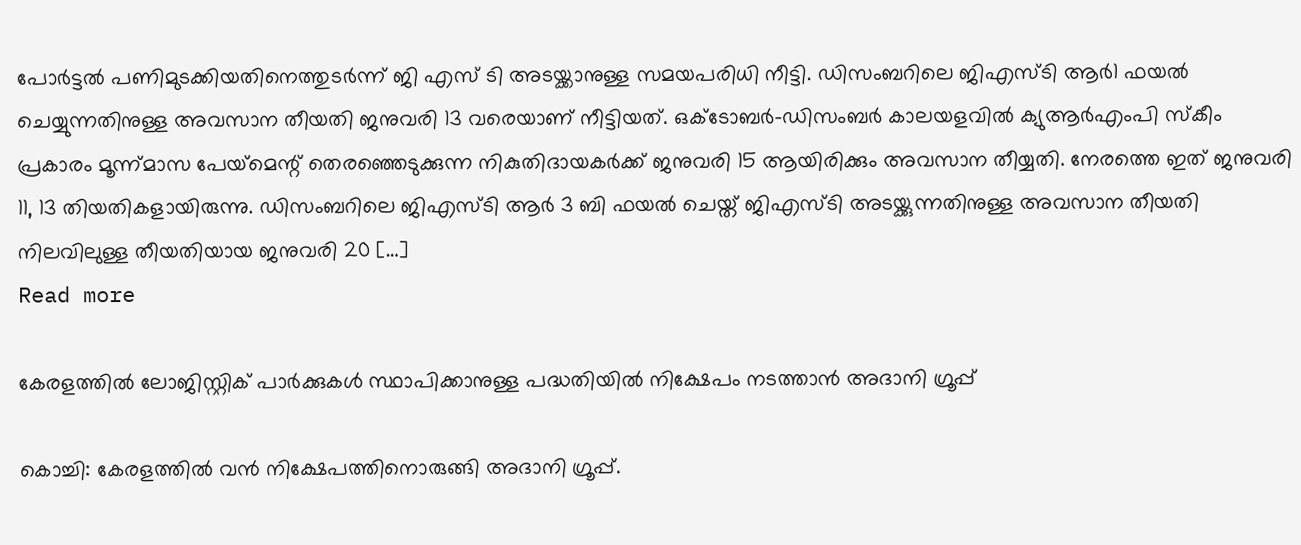പോര്‍ട്ടല്‍ പണിമുടക്കിയതിനെത്തുടർന്ന് ജി എസ് ടി അടയ്ക്കാനുള്ള സമയപരിധി നീട്ടി. ഡിസംബറിലെ ജിഎസ്ടി ആര്‍1 ഫയല്‍ ചെയ്യുന്നതിനുള്ള അവസാന തീയതി ജനുവരി 13 വരെയാണ് നീട്ടിയത്. ഒക്ടോബര്‍-ഡിസംബര്‍ കാലയളവില്‍ ക്യുആര്‍എംപി സ്‌കീം പ്രകാരം മൂന്ന്മാസ പേയ്‌മെന്റ് തെരഞ്ഞെടുക്കുന്ന നികുതിദായകര്‍ക്ക് ജനുവരി 15 ആയിരിക്കും അവസാന തീയ്യതി. നേരത്തെ ഇത് ജനുവരി 11, 13 തിയതികളായിരുന്നു. ഡിസംബറിലെ ജിഎസ്ടി ആര്‍ 3 ബി ഫയല്‍ ചെയ്ത് ജിഎസ്ടി അടയ്ക്കുന്നതിനുള്ള അവസാന തീയതി നിലവിലുള്ള തീയതിയായ ജനുവരി 20 […]
Read more

കേരളത്തിൽ ലോജിസ്റ്റിക് പാർക്കുകൾ സ്ഥാപിക്കാനുള്ള പദ്ധതിയിൽ നിക്ഷേപം നടത്താൻ അദാനി ഗ്രൂപ്പ്

കൊച്ചി: കേരളത്തിൽ വന്‍ നിക്ഷേപത്തിനൊരുങ്ങി അദാനി ഗ്രൂപ്പ്.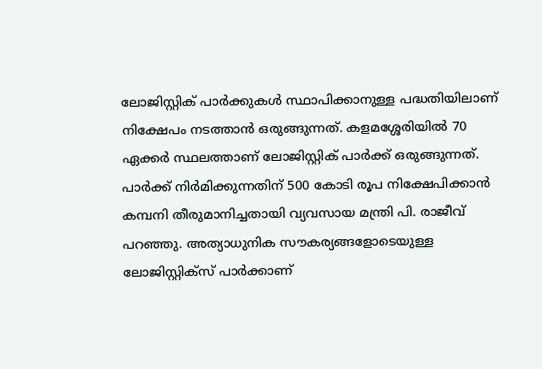ലോജിസ്റ്റിക് പാർക്കുകൾ സ്ഥാപിക്കാനുള്ള പദ്ധതിയിലാണ് നിക്ഷേപം നടത്താൻ ഒരുങ്ങുന്നത്. കളമശ്ശേരിയിൽ 70 ഏക്കർ സ്ഥലത്താണ് ലോജിസ്റ്റിക് പാർക്ക് ഒരുങ്ങുന്നത്. പാർക്ക് നിർമിക്കുന്നതിന് 500 കോടി രൂപ നിക്ഷേപിക്കാൻ കമ്പനി തീരുമാനിച്ചതായി വ്യവസായ മന്ത്രി പി. രാജീവ് പറഞ്ഞു. അത്യാധുനിക സൗകര്യങ്ങളോടെയുള്ള ലോജിസ്റ്റിക്സ് പാര്‍ക്കാണ്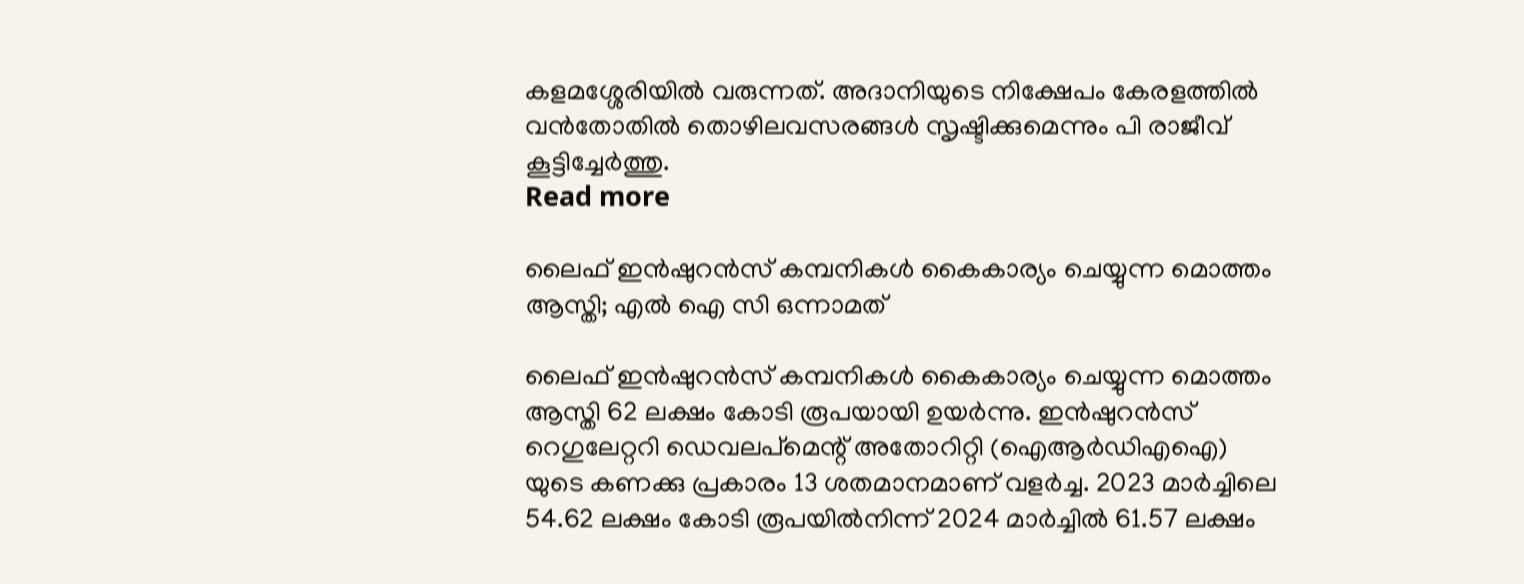കളമശ്ശേരിയില്‍ വരുന്നത്. അദാനിയുടെ നിക്ഷേപം കേരളത്തില്‍ വന്‍തോതില്‍ തൊഴിലവസരങ്ങള്‍ സൃഷ്ടിക്കുമെന്നും പി രാജീവ് കൂട്ടിച്ചേർത്തു.
Read more

ലൈഫ് ഇന്‍ഷുറന്‍സ് കമ്പനികള്‍ കൈകാര്യം ചെയ്യുന്ന മൊത്തം ആസ്തി; എൽ ഐ സി ഒന്നാമത്

ലൈഫ് ഇന്‍ഷുറന്‍സ് കമ്പനികള്‍ കൈകാര്യം ചെയ്യുന്ന മൊത്തം ആസ്തി 62 ലക്ഷം കോടി രൂപയായി ഉയർന്നു. ഇന്‍ഷുറന്‍സ് റെഗുലേറ്ററി ഡെവലപ്‌മെന്റ് അതോറിറ്റി (ഐആര്‍ഡിഎഐ) യുടെ കണക്കു പ്രകാരം 13 ശതമാനമാണ് വളര്‍ച്ച. 2023 മാര്‍ച്ചിലെ 54.62 ലക്ഷം കോടി രൂപയില്‍നിന്ന് 2024 മാര്‍ച്ചില്‍ 61.57 ലക്ഷം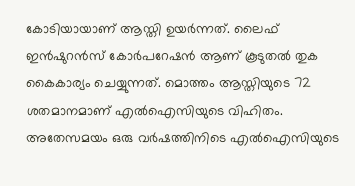കോടിയായാണ് ആസ്തി ഉയര്‍ന്നത്. ലൈഫ് ഇന്‍ഷുറന്‍സ് കോര്‍പറേഷന്‍ ആണ് കൂടുതല്‍ തുക കൈകാര്യം ചെയ്യുന്നത്. മൊത്തം ആസ്തിയുടെ 72 ശതമാനമാണ് എല്‍ഐസിയുടെ വിഹിതം. അതേസമയം ഒരു വര്‍ഷത്തിനിടെ എല്‍ഐസിയുടെ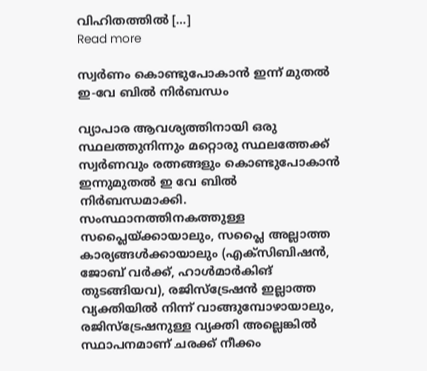വിഹിതത്തില്‍ […]
Read more

സ്വര്‍ണം കൊണ്ടുപോകാന്‍ ഇന്ന് മുതൽ ഇ-വേ ബില്‍ നിര്‍ബന്ധം

വ്യാപാര ആവശ്യത്തിനായി ഒരു സ്ഥലത്തുനിന്നും മറ്റൊരു സ്ഥലത്തേക്ക് സ്വര്‍ണവും രത്നങ്ങളും കൊണ്ടുപോകാന്‍ ഇന്നുമുതല്‍ ഇ വേ ബില്‍ നിർബന്ധമാക്കി. സംസ്ഥാനത്തിനകത്തുള്ള സപ്ലൈയ്ക്കായാലും, സപ്ലൈ അല്ലാത്ത കാര്യങ്ങള്‍ക്കായാലും (എക്സിബിഷന്‍, ജോബ് വര്‍ക്ക്, ഹാള്‍മാര്‍കിങ് തുടങ്ങിയവ), രജിസ്ട്രേഷന്‍ ഇല്ലാത്ത വ്യക്തിയില്‍ നിന്ന് വാങ്ങുമ്പോഴായാലും, രജിസ്ട്രേഷനുള്ള വ്യക്തി അല്ലെങ്കില്‍ സ്ഥാപനമാണ് ചരക്ക് നീക്കം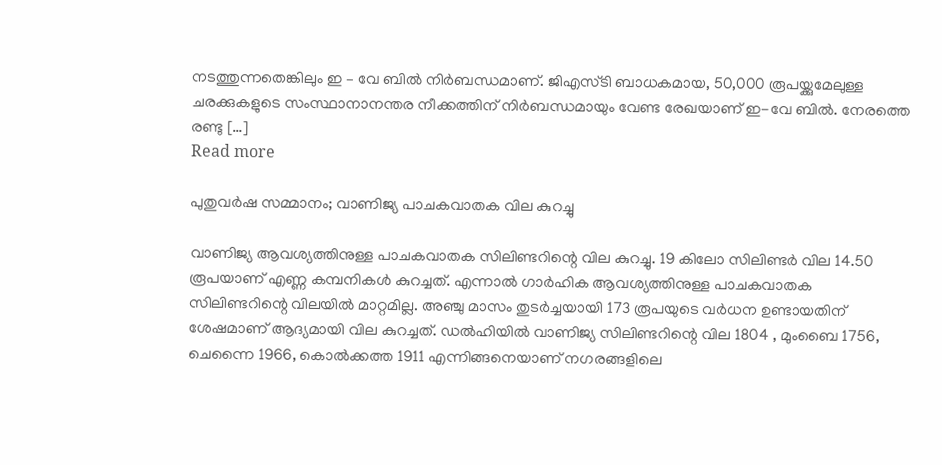നടത്തുന്നതെങ്കിലും ഇ – വേ ബില്‍ നിര്‍ബന്ധമാണ്. ജിഎസ്ടി ബാധകമായ, 50,000 രൂപയ്ക്കുമേലുള്ള ചരക്കുകളുടെ സംസ്ഥാനാനന്തര നീക്കത്തിന് നിർബന്ധമായും വേണ്ട രേഖയാണ് ഇ-വേ ബില്‍. നേരത്തെ രണ്ടു […]
Read more

പുതുവർഷ സമ്മാനം; വാണിജ്യ പാചകവാതക വില കുറച്ചു

വാണിജ്യ ആവശ്യത്തിനുള്ള പാചകവാതക സിലിണ്ടറിന്റെ വില കുറച്ചു. 19 കിലോ സിലിണ്ടര്‍ വില 14.50 രൂപയാണ് എണ്ണ കമ്പനികള്‍ കുറച്ചത്. എന്നാൽ ഗാർഹിക ആവശ്യത്തിനുള്ള പാചകവാതക സിലിണ്ടറിന്റെ വിലയിൽ മാറ്റമില്ല. അഞ്ചു മാസം തുടർച്ചയായി 173 രൂപയുടെ വര്‍ധന ഉണ്ടായതിന് ശേഷമാണ് ആദ്യമായി വില കുറച്ചത്. ഡല്‍ഹിയില്‍ വാണിജ്യ സിലിണ്ടറിന്റെ വില 1804 , മുംബൈ 1756, ചെന്നൈ 1966, കൊല്‍ക്കത്ത 1911 എന്നിങ്ങനെയാണ് നഗരങ്ങളിലെ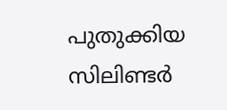പുതുക്കിയ സിലിണ്ടർ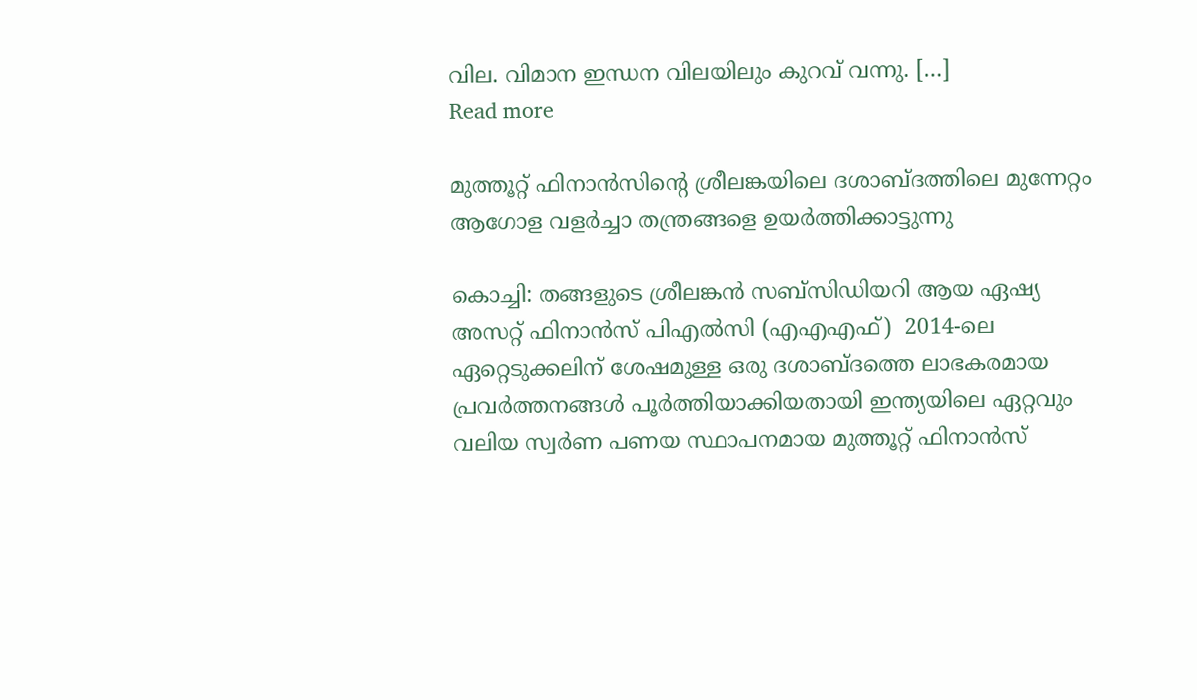വില. വിമാന ഇന്ധന വിലയിലും കുറവ് വന്നു. […]
Read more

മുത്തൂറ്റ് ഫിനാന്‍സിന്‍റെ ശ്രീലങ്കയിലെ ദശാബ്ദത്തിലെ മുന്നേറ്റം ആഗോള വളര്‍ച്ചാ തന്ത്രങ്ങളെ ഉയര്‍ത്തിക്കാട്ടുന്നു

കൊച്ചി: തങ്ങളുടെ ശ്രീലങ്കന്‍ സബ്സിഡിയറി ആയ ഏഷ്യ അസറ്റ് ഫിനാന്‍സ് പിഎല്‍സി (എഎഎഫ്)  2014-ലെ ഏറ്റെടുക്കലിന് ശേഷമുള്ള ഒരു ദശാബ്ദത്തെ ലാഭകരമായ പ്രവര്‍ത്തനങ്ങള്‍ പൂര്‍ത്തിയാക്കിയതായി ഇന്ത്യയിലെ ഏറ്റവും വലിയ സ്വര്‍ണ പണയ സ്ഥാപനമായ മുത്തൂറ്റ് ഫിനാന്‍സ്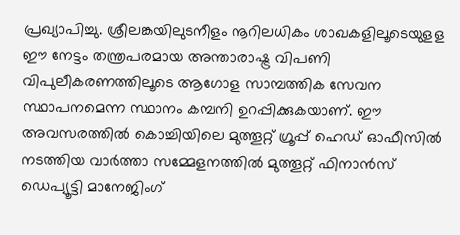പ്രഖ്യാപിച്ചു. ശ്രീലങ്കയിലുടനീളം നൂറിലധികം ശാഖകളിലൂടെയുളള ഈ നേട്ടം തന്ത്രപരമായ അന്താരാഷ്ട്ര വിപണി വിപുലീകരണത്തിലൂടെ ആഗോള സാമ്പത്തിക സേവന സ്ഥാപനമെന്ന സ്ഥാനം കമ്പനി ഉറപ്പിക്കുകയാണ്. ഈ അവസരത്തില്‍ കൊച്ചിയിലെ മുത്തൂറ്റ് ഗ്രൂപ്പ് ഹെഡ് ഓഫീസില്‍ നടത്തിയ വാര്‍ത്താ സമ്മേളനത്തില്‍ മുത്തൂറ്റ് ഫിനാന്‍സ് ഡെപ്യൂട്ടി മാനേജിംഗ്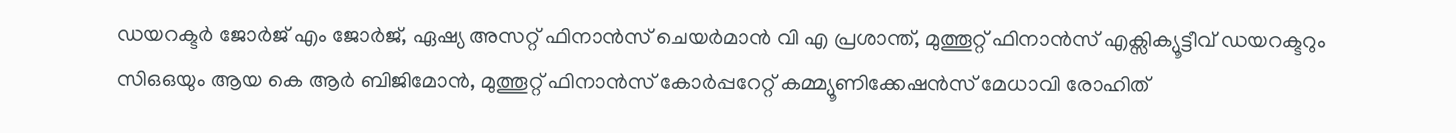ഡയറക്ടര്‍ ജോര്‍ജ് എം ജോര്‍ജ്, ഏഷ്യ അസറ്റ് ഫിനാന്‍സ് ചെയര്‍മാന്‍ വി എ പ്രശാന്ത്, മുത്തൂറ്റ് ഫിനാന്‍സ് എക്സിക്യൂട്ടീവ് ഡയറക്ടറും സിഒഒയും ആയ കെ ആര്‍ ബിജിമോന്‍, മുത്തൂറ്റ് ഫിനാന്‍സ് കോര്‍പ്പറേറ്റ് കമ്മ്യൂണിക്കേഷന്‍സ് മേധാവി രോഹിത്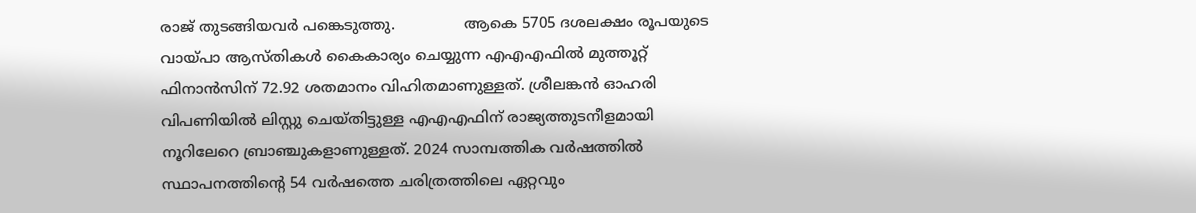രാജ് തുടങ്ങിയവര്‍ പങ്കെടുത്തു.               ആകെ 5705 ദശലക്ഷം രൂപയുടെ വായ്പാ ആസ്തികള്‍ കൈകാര്യം ചെയ്യുന്ന എഎഎഫില്‍ മുത്തൂറ്റ് ഫിനാന്‍സിന് 72.92 ശതമാനം വിഹിതമാണുള്ളത്. ശ്രീലങ്കന്‍ ഓഹരി വിപണിയില്‍ ലിസ്റ്റു ചെയ്തിട്ടുള്ള എഎഎഫിന് രാജ്യത്തുടനീളമായി നൂറിലേറെ ബ്രാഞ്ചുകളാണുള്ളത്. 2024 സാമ്പത്തിക വര്‍ഷത്തില്‍ സ്ഥാപനത്തിന്‍റെ 54 വര്‍ഷത്തെ ചരിത്രത്തിലെ ഏറ്റവും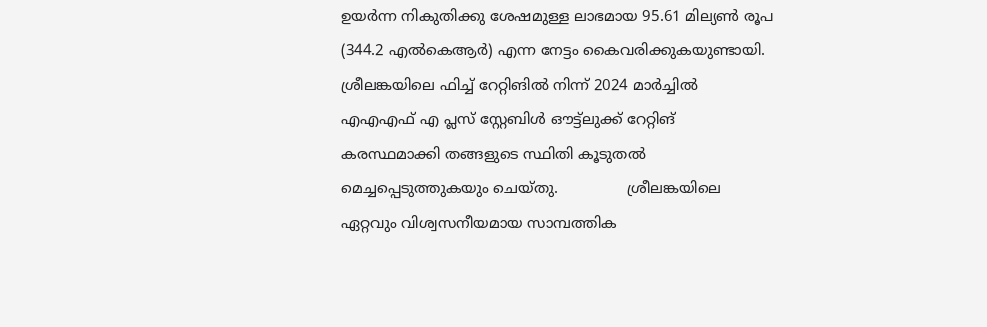ഉയര്‍ന്ന നികുതിക്കു ശേഷമുള്ള ലാഭമായ 95.61 മില്യണ്‍ രൂപ (344.2 എല്‍കെആര്‍) എന്ന നേട്ടം കൈവരിക്കുകയുണ്ടായി.  ശ്രീലങ്കയിലെ ഫിച്ച് റേറ്റിങില്‍ നിന്ന് 2024 മാര്‍ച്ചില്‍ എഎഎഫ് എ പ്ലസ് സ്റ്റേബിള്‍ ഔട്ട്ലുക്ക് റേറ്റിങ് കരസ്ഥമാക്കി തങ്ങളുടെ സ്ഥിതി കൂടുതല്‍ മെച്ചപ്പെടുത്തുകയും ചെയ്തു.               ശ്രീലങ്കയിലെ ഏറ്റവും വിശ്വസനീയമായ സാമ്പത്തിക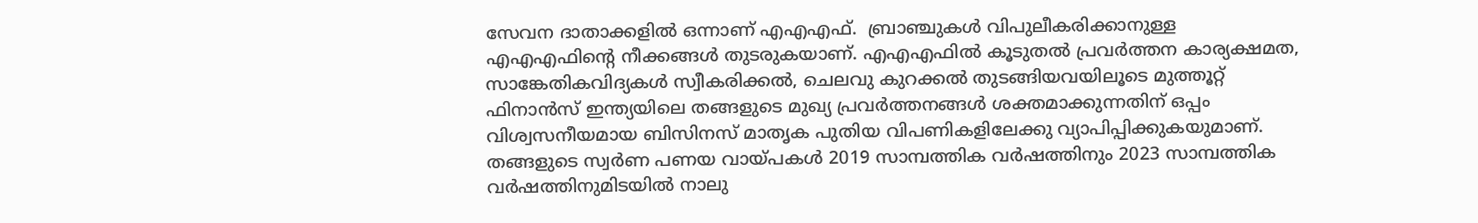സേവന ദാതാക്കളില്‍ ഒന്നാണ് എഎഎഫ്.  ബ്രാഞ്ചുകള്‍ വിപുലീകരിക്കാനുള്ള എഎഎഫിന്‍റെ നീക്കങ്ങള്‍ തുടരുകയാണ്. എഎഎഫില്‍ കൂടുതല്‍ പ്രവര്‍ത്തന കാര്യക്ഷമത, സാങ്കേതികവിദ്യകള്‍ സ്വീകരിക്കല്‍, ചെലവു കുറക്കല്‍ തുടങ്ങിയവയിലൂടെ മുത്തൂറ്റ് ഫിനാന്‍സ് ഇന്ത്യയിലെ തങ്ങളുടെ മുഖ്യ പ്രവര്‍ത്തനങ്ങള്‍ ശക്തമാക്കുന്നതിന് ഒപ്പം വിശ്വസനീയമായ ബിസിനസ് മാതൃക പുതിയ വിപണികളിലേക്കു വ്യാപിപ്പിക്കുകയുമാണ്.               തങ്ങളുടെ സ്വര്‍ണ പണയ വായ്പകള്‍ 2019 സാമ്പത്തിക വര്‍ഷത്തിനും 2023 സാമ്പത്തിക വര്‍ഷത്തിനുമിടയില്‍ നാലു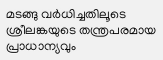മടങ്ങു വര്‍ധിച്ചതിലൂടെ ശ്രീലങ്കയുടെ തന്ത്രപരമായ പ്രാധാന്യവും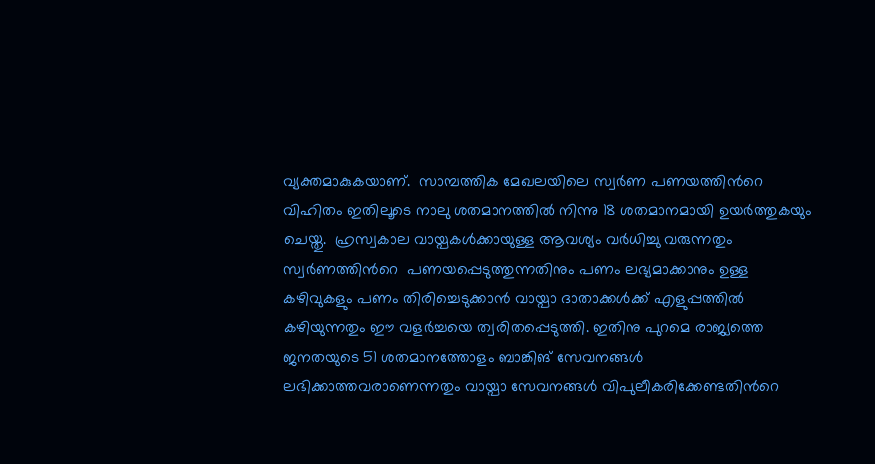വ്യക്തമാകുകയാണ്.  സാമ്പത്തിക മേഖലയിലെ സ്വര്‍ണ പണയത്തിന്‍റെ വിഹിതം ഇതിലൂടെ നാലു ശതമാനത്തില്‍ നിന്നു 18 ശതമാനമായി ഉയര്‍ത്തുകയും ചെയ്തു.  ഹ്രസ്വകാല വായ്പകള്‍ക്കായുള്ള ആവശ്യം വര്‍ധിച്ചു വരുന്നതും സ്വര്‍ണത്തിന്‍റെ  പണയപ്പെടുത്തുന്നതിനും പണം ലഭ്യമാക്കാനും ഉള്ള കഴിവുകളും പണം തിരിച്ചെടുക്കാന്‍ വായ്പാ ദാതാക്കള്‍ക്ക് എളുപ്പത്തില്‍ കഴിയുന്നതും ഈ വളര്‍ച്ചയെ ത്വരിതപ്പെടുത്തി. ഇതിനു പുറമെ രാജ്യത്തെ ജനതയുടെ 51 ശതമാനത്തോളം ബാങ്കിങ് സേവനങ്ങള്‍ ലഭിക്കാത്തവരാണെന്നതും വായ്പാ സേവനങ്ങള്‍ വിപുലീകരിക്കേണ്ടതിന്‍റെ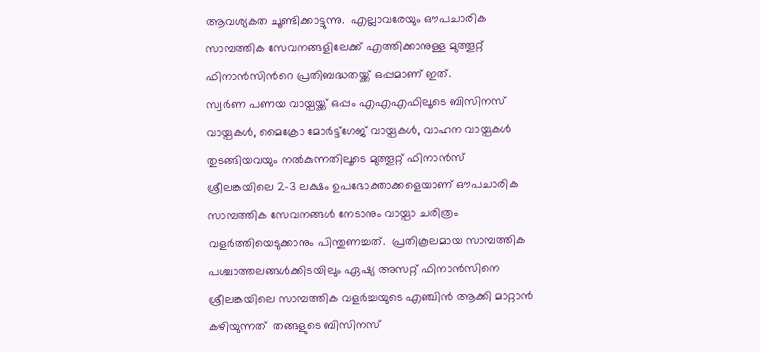ആവശ്യകത ചൂണ്ടിക്കാട്ടുന്നു.  എല്ലാവരേയും ഔപചാരിക സാമ്പത്തിക സേവനങ്ങളിലേക്ക് എത്തിക്കാനുള്ള മുത്തൂറ്റ് ഫിനാന്‍സിന്‍റെ പ്രതിബദ്ധതയ്ക്ക് ഒപ്പമാണ് ഇത്.               സ്വര്‍ണ പണയ വായ്പയ്ക്ക് ഒപ്പം എഎഎഫിലൂടെ ബിസിനസ് വായ്പകള്‍, മൈക്രോ മോര്‍ട്ട്ഗേജ് വായ്പകള്‍, വാഹന വായ്പകള്‍ തുടങ്ങിയവയും നല്‍കുന്നതിലൂടെ മുത്തൂറ്റ് ഫിനാന്‍സ് ശ്രീലങ്കയിലെ 2-3 ലക്ഷം ഉപഭോക്താക്കളെയാണ് ഔപചാരിക സാമ്പത്തിക സേവനങ്ങള്‍ നേടാനും വായ്പാ ചരിത്രം വളര്‍ത്തിയെടുക്കാനും പിന്തുണച്ചത്.  പ്രതികൂലമായ സാമ്പത്തിക പശ്ചാത്തലങ്ങള്‍ക്കിടയിലും ഏഷ്യ അസറ്റ് ഫിനാന്‍സിനെ ശ്രീലങ്കയിലെ സാമ്പത്തിക വളര്‍ച്ചയുടെ എഞ്ചിന്‍ ആക്കി മാറ്റാന്‍ കഴിയുന്നത്  തങ്ങളുടെ ബിസിനസ്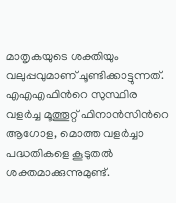മാതൃകയുടെ ശക്തിയും വലുപ്പവുമാണ് ചൂണ്ടിക്കാട്ടുന്നത്.  എഎഎഫിന്‍റെ സുസ്ഥിര വളര്‍ച്ച മൂത്തൂറ്റ് ഫിനാന്‍സിന്‍റെ ആഗോള, മൊത്ത വളര്‍ച്ചാ പദ്ധതികളെ കൂടുതല്‍ ശക്തമാക്കുന്നുമുണ്ട്.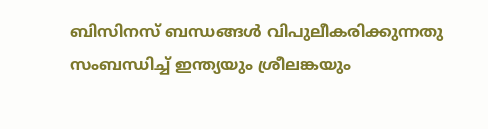ബിസിനസ് ബന്ധങ്ങള്‍ വിപുലീകരിക്കുന്നതു സംബന്ധിച്ച് ഇന്ത്യയും ശ്രീലങ്കയും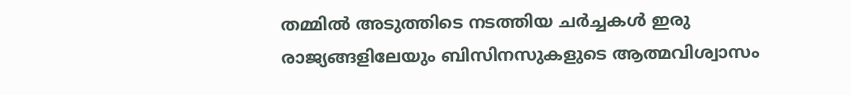തമ്മില്‍ അടുത്തിടെ നടത്തിയ ചര്‍ച്ചകള്‍ ഇരു രാജ്യങ്ങളിലേയും ബിസിനസുകളുടെ ആത്മവിശ്വാസം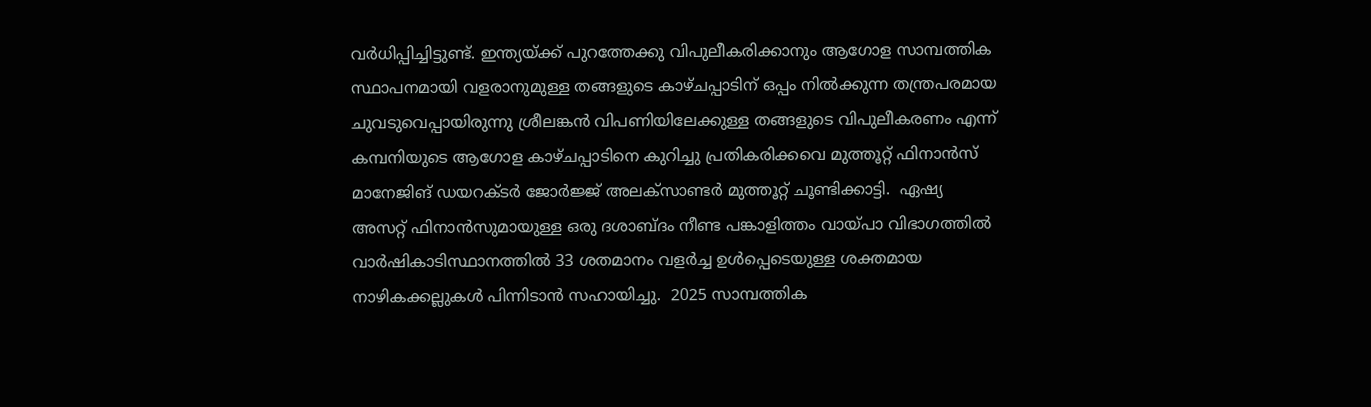വര്‍ധിപ്പിച്ചിട്ടുണ്ട്. ഇന്ത്യയ്ക്ക് പുറത്തേക്കു വിപുലീകരിക്കാനും ആഗോള സാമ്പത്തിക സ്ഥാപനമായി വളരാനുമുള്ള തങ്ങളുടെ കാഴ്ചപ്പാടിന് ഒപ്പം നില്‍ക്കുന്ന തന്ത്രപരമായ ചുവടുവെപ്പായിരുന്നു ശ്രീലങ്കന്‍ വിപണിയിലേക്കുള്ള തങ്ങളുടെ വിപുലീകരണം എന്ന് കമ്പനിയുടെ ആഗോള കാഴ്ചപ്പാടിനെ കുറിച്ചു പ്രതികരിക്കവെ മുത്തൂറ്റ് ഫിനാന്‍സ് മാനേജിങ് ഡയറക്ടര്‍ ജോര്‍ജ്ജ് അലക്സാണ്ടര്‍ മുത്തൂറ്റ് ചൂണ്ടിക്കാട്ടി.  ഏഷ്യ അസറ്റ് ഫിനാന്‍സുമായുള്ള ഒരു ദശാബ്ദം നീണ്ട പങ്കാളിത്തം വായ്പാ വിഭാഗത്തില്‍ വാര്‍ഷികാടിസ്ഥാനത്തില്‍ 33 ശതമാനം വളര്‍ച്ച ഉള്‍പ്പെടെയുള്ള ശക്തമായ നാഴികക്കല്ലുകള്‍ പിന്നിടാന്‍ സഹായിച്ചു.  2025 സാമ്പത്തിക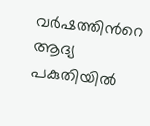വര്‍ഷത്തിന്‍റെ ആദ്യ പകുതിയില്‍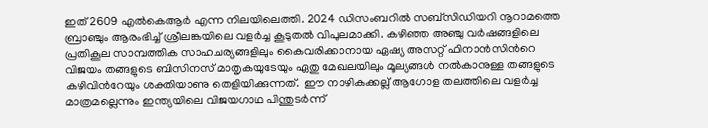ഇത് 2609 എല്‍കെആര്‍ എന്ന നിലയിലെത്തി. 2024 ഡിസംബറില്‍ സബ്സിഡിയറി നൂറാമത്തെ ബ്രാഞ്ചും ആരംഭിച്ച് ശ്രീലങ്കയിലെ വളര്‍ച്ച കൂടുതല്‍ വിപുലമാക്കി. കഴിഞ്ഞ അഞ്ചു വര്‍ഷങ്ങളിലെ പ്രതികൂല സാമ്പത്തിക സാഹചര്യങ്ങളിലും കൈവരിക്കാനായ ഏഷ്യ അസറ്റ് ഫിനാന്‍സിന്‍റെ വിജയം തങ്ങളുടെ ബിസിനസ് മാതൃകയുടേയും ഏതു മേഖലയിലും മൂല്യങ്ങള്‍ നല്‍കാനുള്ള തങ്ങളുടെ കഴിവിന്‍റേയും ശക്തിയാണു തെളിയിക്കുന്നത്.  ഈ നാഴികക്കല്ല് ആഗോള തലത്തിലെ വളര്‍ച്ച മാത്രമല്ലെന്നും ഇന്ത്യയിലെ വിജയഗാഥ പിന്തുടര്‍ന്ന്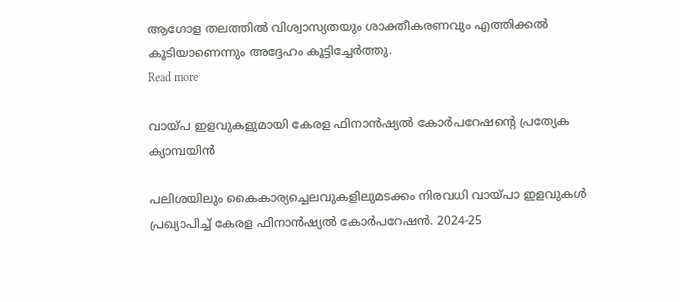ആഗോള തലത്തില്‍ വിശ്വാസ്യതയും ശാക്തീകരണവും എത്തിക്കല്‍ കൂടിയാണെന്നും അദ്ദേഹം കൂട്ടിച്ചേര്‍ത്തു.
Read more

വായ്പ ഇളവുകളുമായി കേരള ഫിനാൻഷ്യൽ കോർപറേഷന്റെ പ്രത്യേക ക്യാമ്പയിൻ

പലിശയിലും കൈകാര്യച്ചെലവുകളിലുമടക്കം നിരവധി വായ്പാ ഇളവുകൾ പ്രഖ്യാപിച്ച് കേരള ഫിനാൻഷ്യൽ കോർപറേഷൻ. 2024-25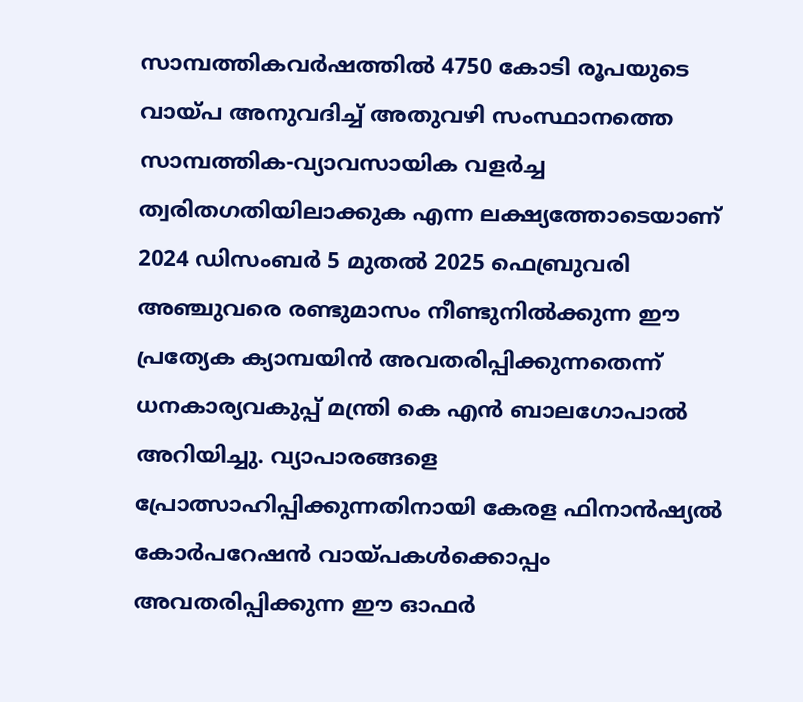സാമ്പത്തികവർഷത്തിൽ 4750 കോടി രൂപയുടെ വായ്പ അനുവദിച്ച് അതുവഴി സംസ്ഥാനത്തെ സാമ്പത്തിക-വ്യാവസായിക വളർച്ച ത്വരിതഗതിയിലാക്കുക എന്ന ലക്ഷ്യത്തോടെയാണ് 2024 ഡിസംബർ 5 മുതൽ 2025 ഫെബ്രുവരി അഞ്ചുവരെ രണ്ടുമാസം നീണ്ടുനിൽക്കുന്ന ഈ പ്രത്യേക ക്യാമ്പയിൻ അവതരിപ്പിക്കുന്നതെന്ന് ധനകാര്യവകുപ്പ് മന്ത്രി കെ എൻ ബാലഗോപാൽ അറിയിച്ചു. വ്യാപാരങ്ങളെ പ്രോത്സാഹിപ്പിക്കുന്നതിനായി കേരള ഫിനാൻഷ്യൽ കോർപറേഷൻ വായ്പകൾക്കൊപ്പം അവതരിപ്പിക്കുന്ന ഈ ഓഫർ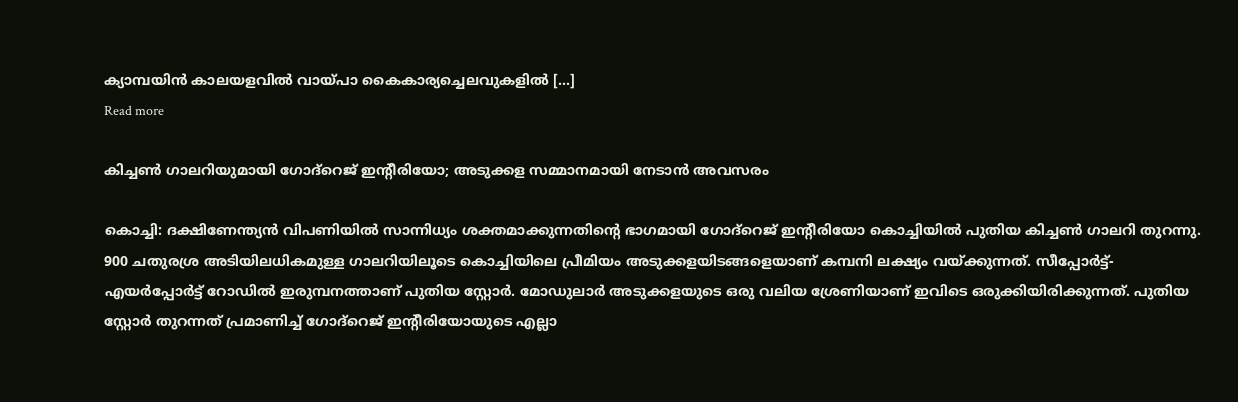ക്യാമ്പയിൻ കാലയളവിൽ വായ്പാ കൈകാര്യച്ചെലവുകളിൽ […]
Read more

കിച്ചണ്‍ ഗാലറിയുമായി ഗോദ്‌റെജ് ഇന്റീരിയോ; അടുക്കള സമ്മാനമായി നേടാന്‍ അവസരം

കൊച്ചി: ദക്ഷിണേന്ത്യന്‍ വിപണിയില്‍ സാന്നിധ്യം ശക്തമാക്കുന്നതിന്റെ ഭാഗമായി ഗോദ്‌റെജ് ഇന്റീരിയോ കൊച്ചിയില്‍ പുതിയ കിച്ചണ്‍ ഗാലറി തുറന്നു. 900 ചതുരശ്ര അടിയിലധികമുള്ള ഗാലറിയിലൂടെ കൊച്ചിയിലെ പ്രീമിയം അടുക്കളയിടങ്ങളെയാണ് കമ്പനി ലക്ഷ്യം വയ്ക്കുന്നത്. സീപ്പോര്‍ട്ട്- എയര്‍പ്പോര്‍ട്ട് റോഡില്‍ ഇരുമ്പനത്താണ് പുതിയ സ്റ്റോര്‍. മോഡുലാര്‍ അടുക്കളയുടെ ഒരു വലിയ ശ്രേണിയാണ് ഇവിടെ ഒരുക്കിയിരിക്കുന്നത്. പുതിയ സ്റ്റോര്‍ തുറന്നത് പ്രമാണിച്ച് ഗോദ്‌റെജ് ഇന്റീരിയോയുടെ എല്ലാ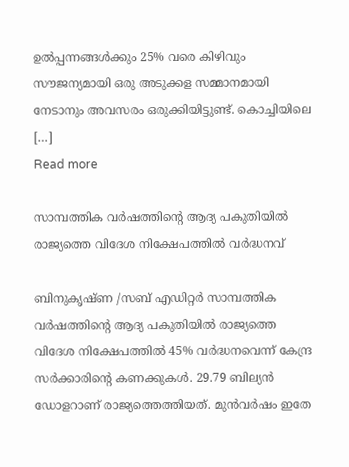ഉല്‍പ്പന്നങ്ങള്‍ക്കും 25% വരെ കിഴിവും സൗജന്യമായി ഒരു അടുക്കള സമ്മാനമായി നേടാനും അവസരം ഒരുക്കിയിട്ടുണ്ട്. കൊച്ചിയിലെ […]
Read more

സാമ്പത്തിക വർഷത്തിന്റെ ആദ്യ പകുതിയിൽ രാജ്യത്തെ വിദേശ നിക്ഷേപത്തിൽ വർദ്ധനവ്

ബിനുകൃഷ്ണ /സബ് എഡിറ്റർ സാമ്പത്തിക വർഷത്തിന്റെ ആദ്യ പകുതിയിൽ രാജ്യത്തെ വിദേശ നിക്ഷേപത്തിൽ 45% വർദ്ധനവെന്ന് കേന്ദ്ര സർക്കാരിന്റെ കണക്കുകൾ. 29.79 ബില്യൻ ഡോളറാണ് രാജ്യത്തെത്തിയത്. മുൻവർഷം ഇതേ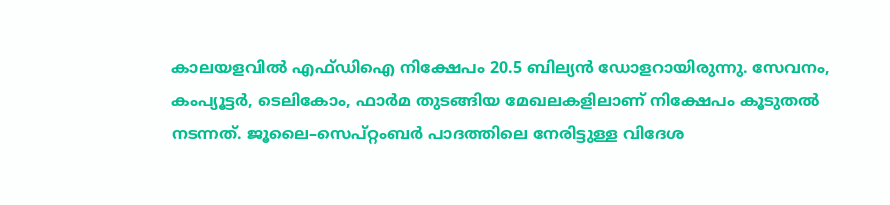കാലയളവിൽ എഫ്ഡിഐ നിക്ഷേപം 20.5 ബില്യൻ ഡോളറായിരുന്നു. സേവനം, കംപ്യൂട്ടർ, ടെലികോം, ഫാർമ തുടങ്ങിയ മേഖലകളിലാണ് നിക്ഷേപം കൂടുതൽ നടന്നത്. ജൂലൈ–സെപ്റ്റംബർ പാദത്തിലെ നേരിട്ടുള്ള വിദേശ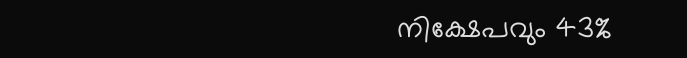നിക്ഷേപവും 43%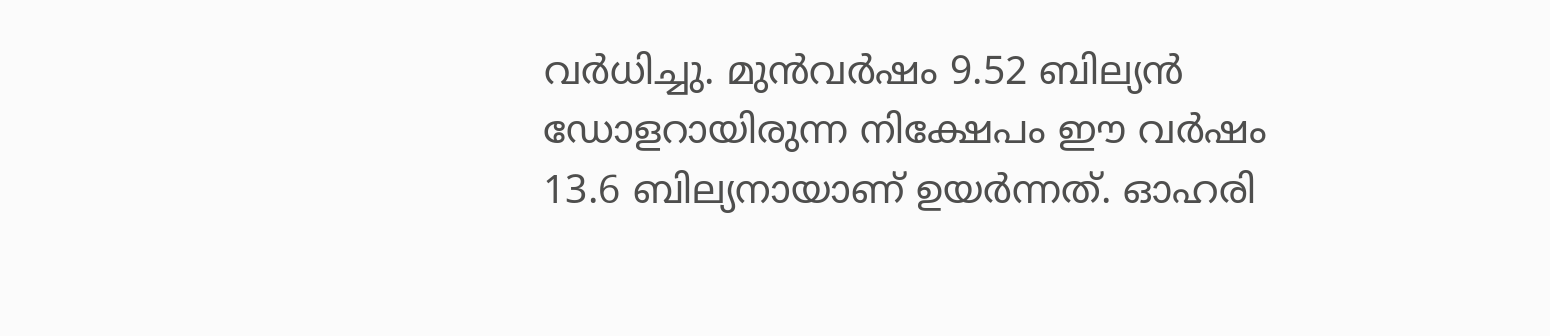വർധിച്ചു. മുൻവർഷം 9.52 ബില്യൻ ഡോളറായിരുന്ന നിക്ഷേപം ഈ വർഷം 13.6 ബില്യനായാണ് ഉയർന്നത്. ഓഹരി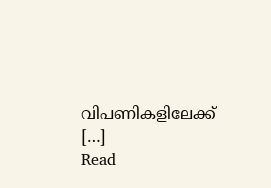വിപണികളിലേക്ക് […]
Read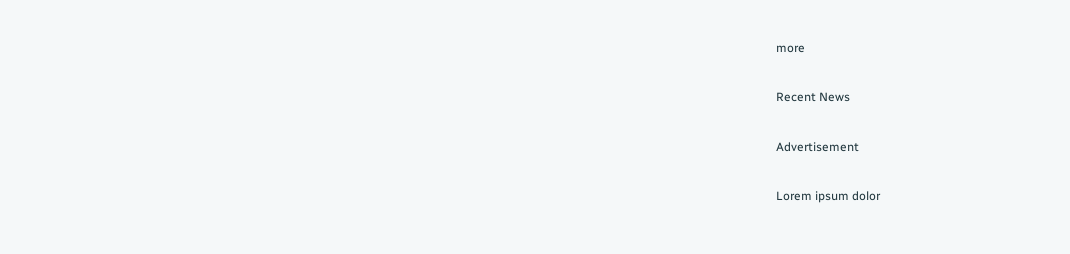more

Recent News

Advertisement

Lorem ipsum dolor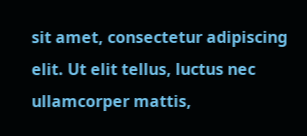sit amet, consectetur adipiscing elit. Ut elit tellus, luctus nec ullamcorper mattis,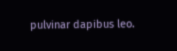pulvinar dapibus leo.